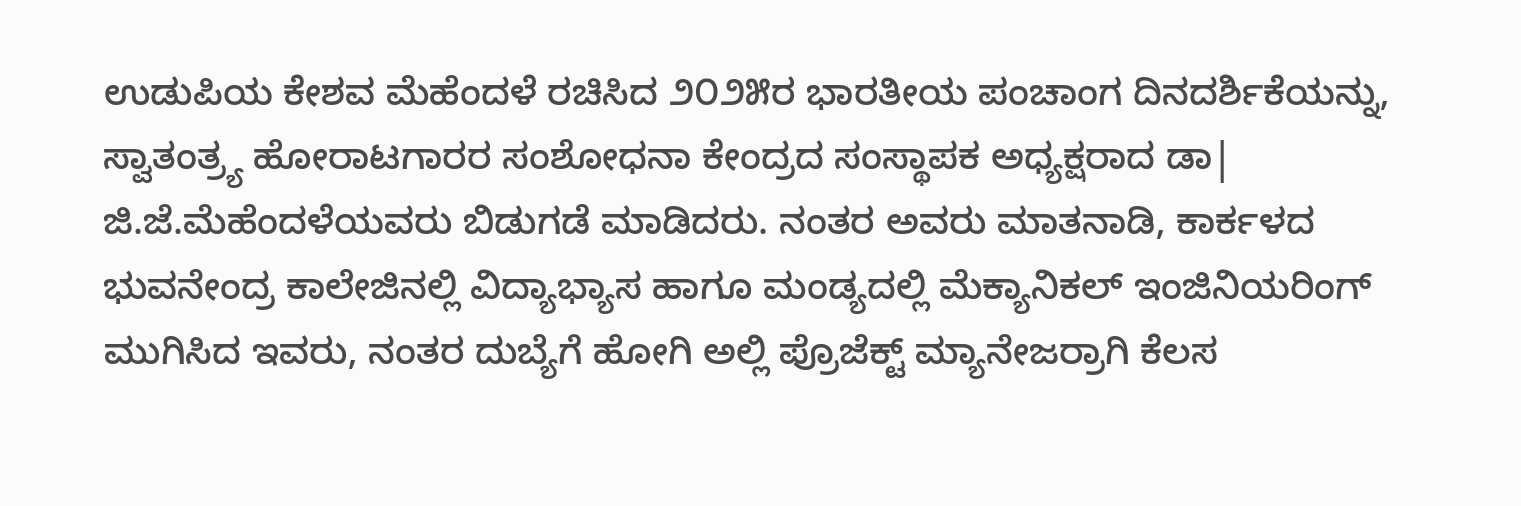ಉಡುಪಿಯ ಕೇಶವ ಮೆಹೆಂದಳೆ ರಚಿಸಿದ ೨೦೨೫ರ ಭಾರತೀಯ ಪಂಚಾಂಗ ದಿನದರ್ಶಿಕೆಯನ್ನು, ಸ್ವಾತಂತ್ರ್ಯ ಹೋರಾಟಗಾರರ ಸಂಶೋಧನಾ ಕೇಂದ್ರದ ಸಂಸ್ಥಾಪಕ ಅಧ್ಯಕ್ಷರಾದ ಡಾ| ಜಿ.ಜೆ.ಮೆಹೆಂದಳೆಯವರು ಬಿಡುಗಡೆ ಮಾಡಿದರು. ನಂತರ ಅವರು ಮಾತನಾಡಿ, ಕಾರ್ಕಳದ ಭುವನೇಂದ್ರ ಕಾಲೇಜಿನಲ್ಲಿ ವಿದ್ಯಾಭ್ಯಾಸ ಹಾಗೂ ಮಂಡ್ಯದಲ್ಲಿ ಮೆಕ್ಯಾನಿಕಲ್ ಇಂಜಿನಿಯರಿಂಗ್ ಮುಗಿಸಿದ ಇವರು, ನಂತರ ದುಬ್ಯೆಗೆ ಹೋಗಿ ಅಲ್ಲಿ ಪ್ರೊಜೆಕ್ಟ್ ಮ್ಯಾನೇಜರ್ರಾಗಿ ಕೆಲಸ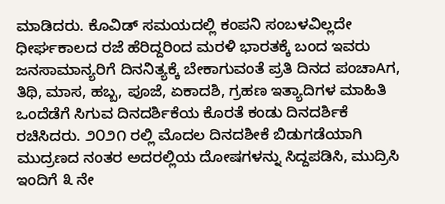ಮಾಡಿದರು. ಕೊವಿಡ್ ಸಮಯದಲ್ಲಿ ಕಂಪನಿ ಸಂಬಳವಿಲ್ಲದೇ ಧೀರ್ಘಕಾಲದ ರಜೆ ಹೆರಿದ್ದರಿಂದ ಮರಳಿ ಭಾರತಕ್ಕೆ ಬಂದ ಇವರು ಜನಸಾಮಾನ್ಯರಿಗೆ ದಿನನಿತ್ಯಕ್ಕೆ ಬೇಕಾಗುವಂತೆ ಪ್ರತಿ ದಿನದ ಪಂಚಾAಗ, ತಿಥಿ, ಮಾಸ, ಹಬ್ಬ, ಪೂಜೆ, ಏಕಾದಶಿ, ಗ್ರಹಣ ಇತ್ಯಾದಿಗಳ ಮಾಹಿತಿ ಒಂದೆಡೆಗೆ ಸಿಗುವ ದಿನದರ್ಶಿಕೆಯ ಕೊರತೆ ಕಂಡು ದಿನದರ್ಶಿಕೆ ರಚಿಸಿದರು. ೨೦೨೧ ರಲ್ಲಿ ಮೊದಲ ದಿನದಶೀಕೆ ಬಿಡುಗಡೆಯಾಗಿ ಮುದ್ರಣದ ನಂತರ ಅದರಲ್ಲಿಯ ದೋಷಗಳನ್ನು ಸಿದ್ದಪಡಿಸಿ, ಮುದ್ರಿಸಿ ಇಂದಿಗೆ ೩ ನೇ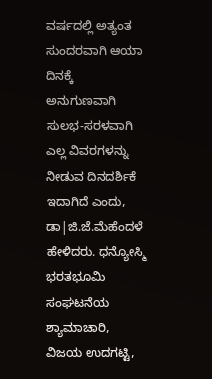ವರ್ಷದಲ್ಲಿ ಅತ್ಯಂತ ಸುಂದರವಾಗಿ ಆಯಾ ದಿನಕ್ಕೆ ಅನುಗುಣವಾಗಿ ಸುಲಭ-ಸರಳವಾಗಿ ಎಲ್ಲ ವಿವರಗಳನ್ನು ನೀಡುವ ದಿನದರ್ಶಿಕೆ ಇದಾಗಿದೆ ಎಂದು, ಡಾ|ಜಿ.ಜೆ.ಮೆಹೆಂದಳೆ ಹೇಳಿದರು. ಧನ್ಯೋಸ್ಮಿ ಭರತಭೂಮಿ ಸಂಘಟನೆಯ ಶ್ಯಾಮಾಚಾರಿ, ವಿಜಯ ಉದಗಟ್ಟಿ,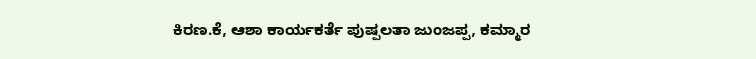ಕಿರಣ.ಕೆ, ಆಶಾ ಕಾರ್ಯಕರ್ತೆ ಪುಷ್ಪಲತಾ ಜುಂಜಪ್ಪ, ಕಮ್ಮಾರ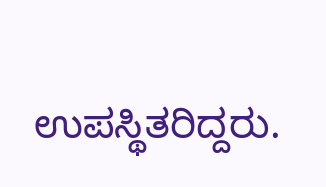ಉಪಸ್ಥಿತರಿದ್ದರು.